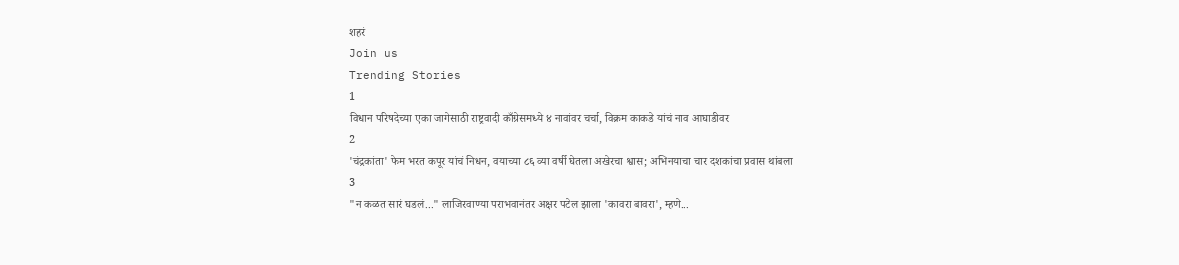शहरं
Join us
Trending Stories
1
विधान परिषदेच्या एका जागेसाठी राष्ट्रवादी काँग्रेसमध्ये ४ नावांवर चर्चा, विक्रम काकडे यांचं नाव आघाडीवर
2
'चंद्रकांता' फेम भरत कपूर यांचं निधन, वयाच्या ८६ व्या वर्षी घेतला अखेरचा श्वास; अभिनयाचा चार दशकांचा प्रवास थांबला
3
"न कळत सारं घडलं..." लाजिरवाण्या पराभवानंतर अक्षर पटेल झाला 'कावरा बावरा', म्हणे...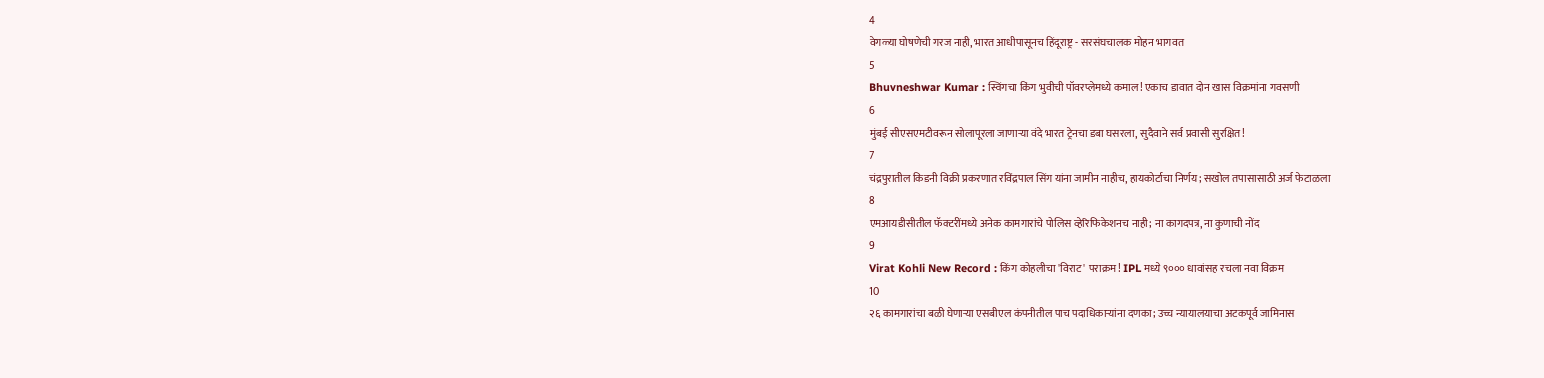4
वेगळ्या घोषणेची गरज नाही, भारत आधीपासूनच हिंदूराष्ट्र - सरसंघचालक मोहन भागवत
5
Bhuvneshwar Kumar : स्विंगचा किंग भुवीची पॉवरप्लेमध्ये कमाल! एकाच डावात दोन खास विक्रमांना गवसणी
6
मुंबई सीएसएमटीवरून सोलापूरला जाणाऱ्या वंदे भारत ट्रेनचा डबा घसरला, सुदैवाने सर्व प्रवासी सुरक्षित!
7
चंद्रपुरातील किडनी विक्री प्रकरणात रविंद्रपाल सिंग यांना जामीन नाहीच, हायकोर्टाचा निर्णय; सखोल तपासासाठी अर्ज फेटाळला
8
एमआयडीसीतील फॅक्टरींमध्ये अनेक कामगारांचे पोलिस व्हेरिफिकेशनच नाही; ना कागदपत्र, ना कुणाची नोंद
9
Virat Kohli New Record : किंग कोहलीचा 'विराट' पराक्रम! IPL मध्ये ९००० धावांसह रचला नवा विक्रम
10
२६ कामगारांचा बळी घेणाऱ्या एसबीएल कंपनीतील पाच पदाधिकाऱ्यांना दणका; उच्च न्यायालयाचा अटकपूर्व जामिनास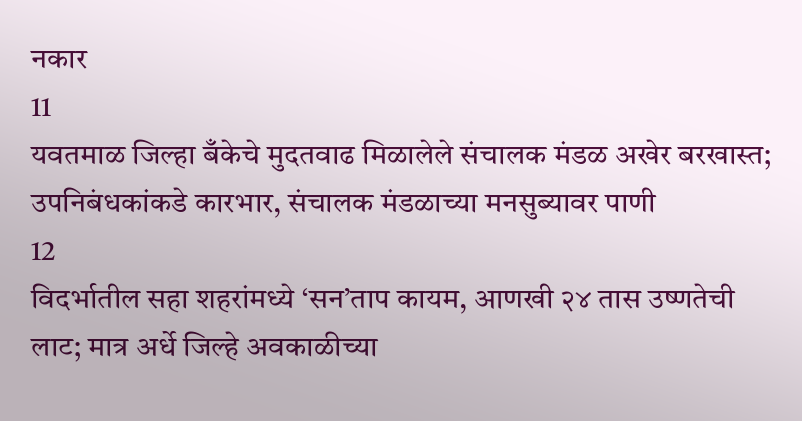नकार
11
यवतमाळ जिल्हा बँकेचे मुदतवाढ मिळालेले संचालक मंडळ अखेर बरखास्त; उपनिबंधकांकडे कारभार, संचालक मंडळाच्या मनसुब्यावर पाणी
12
विदर्भातील सहा शहरांमध्ये ‘सन’ताप कायम, आणखी २४ तास उष्णतेची लाट; मात्र अर्धे जिल्हे अवकाळीच्या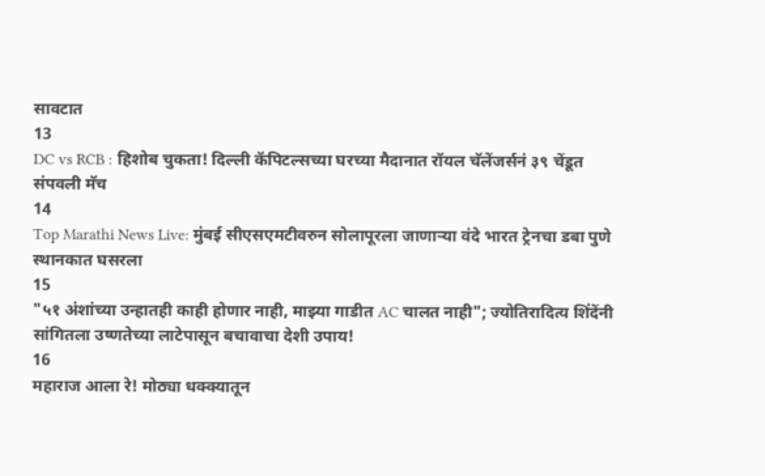सावटात
13
DC vs RCB : हिशोब चुकता! दिल्ली कॅपिटल्सच्या घरच्या मैदानात रॉयल चॅलेंजर्सनं ३९ चेंडूत संपवली मॅच
14
Top Marathi News Live: मुंबई सीएसएमटीवरुन सोलापूरला जाणाऱ्या वंदे भारत ट्रेनचा डबा पुणे स्थानकात घसरला
15
"५१ अंशांच्या उन्हातही काही होणार नाही, माझ्या गाडीत AC चालत नाही"; ज्योतिरादित्य शिंदेंनी सांगितला उष्णतेच्या लाटेपासून बचावाचा देशी उपाय!
16
महाराज आला रे! मोठ्या धक्क्यातून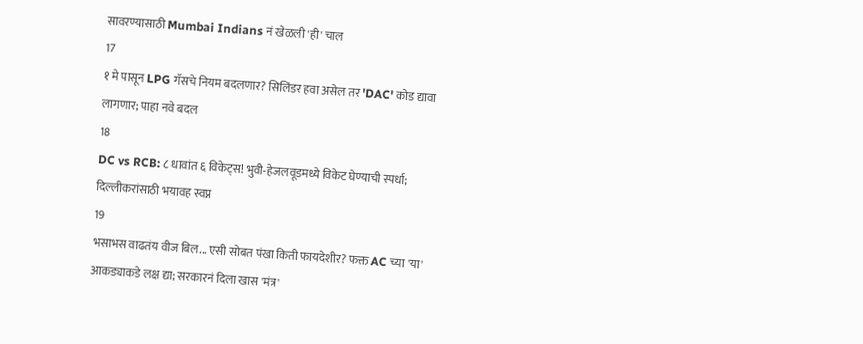सावरण्यासाठी Mumbai Indians नं खेळली 'ही' चाल
17
१ मे पासून LPG गॅसचे नियम बदलणार? सिलिंडर हवा असेल तर 'DAC' कोड द्यावा लागणार; पाहा नवे बदल
18
DC vs RCB: ८ धावांत ६ विकेट्स! भुवी-हेजलवूडमध्ये विकेट घेण्याची स्पर्धा; दिल्लीकरांसाठी भयावह स्वप्न
19
भसाभस वाढतंय वीज बिल... एसी सोबत पंखा किती फायदेशीर? फक्त AC च्या 'या' आकड्याकडे लक्ष द्या; सरकारनं दिला खास 'मंत्र'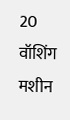20
वॉशिंग मशीन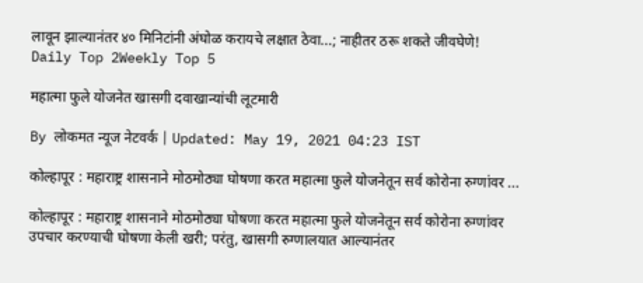लावून झाल्यानंतर ४० मिनिटांनी अंघोळ करायचे लक्षात ठेवा...; नाहीतर ठरू शकते जीवघेणे!
Daily Top 2Weekly Top 5

महात्मा फुले योजनेत खासगी दवाखान्यांची लूटमारी

By लोकमत न्यूज नेटवर्क | Updated: May 19, 2021 04:23 IST

कोल्हापूर : महाराष्ट्र शासनाने मोठमोठ्या घोषणा करत महात्मा फुले योजनेतून सर्व कोरोना रुग्णांवर ...

कोल्हापूर : महाराष्ट्र शासनाने मोठमोठ्या घोषणा करत महात्मा फुले योजनेतून सर्व कोरोना रुग्णांवर उपचार करण्याची घोषणा केली खरी; परंतु, खासगी रुग्णालयात आल्यानंतर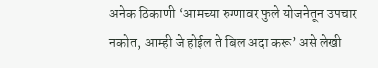अनेक ठिकाणी ‘आमच्या रुग्णावर फुले योजनेतून उपचार नकोत, आम्ही जे होईल ते बिल अदा करू’ असे लेखी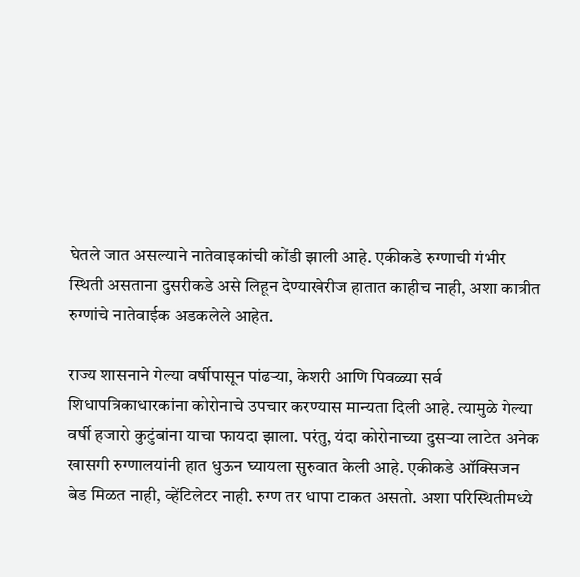घेतले जात असल्याने नातेवाइकांची कोंडी झाली आहे. एकीकडे रुग्णाची गंभीर स्थिती असताना दुसरीकडे असे लिहून देण्याखेरीज हातात काहीच नाही, अशा कात्रीत रुग्णांचे नातेवाईक अडकलेले आहेत.

राज्य शासनाने गेल्या वर्षीपासून पांढऱ्या, केशरी आणि पिवळ्या सर्व शिधापत्रिकाधारकांना कोरोनाचे उपचार करण्यास मान्यता दिली आहे. त्यामुळे गेल्या वर्षी हजारो कुटुंबांना याचा फायदा झाला. परंतु, यंदा कोरोनाच्या दुसऱ्या लाटेत अनेक खासगी रुग्णालयांनी हात धुऊन घ्यायला सुरुवात केली आहे. एकीकडे ऑक्सिजन बेड मिळत नाही, व्हेंटिलेटर नाही. रुग्ण तर धापा टाकत असतो. अशा परिस्थितीमध्ये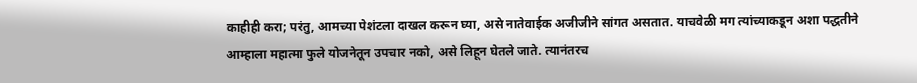काहीही करा; परंतु, आमच्या पेशंटला दाखल करून घ्या, असे नातेवाईक अजीजीने सांगत असतात. याचवेळी मग त्यांच्याकडून अशा पद्धतीने आम्हाला महात्मा फुले योजनेतून उपचार नको, असे लिहून घेतले जाते. त्यानंतरच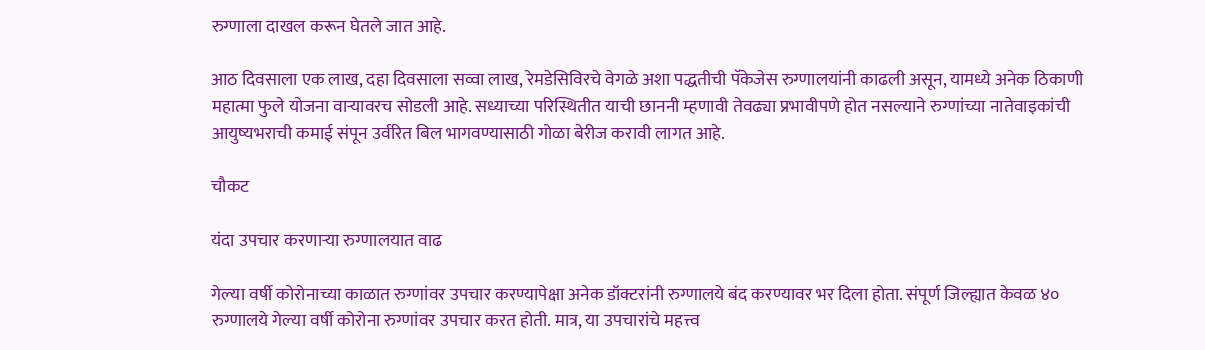रुग्णाला दाखल करून घेतले जात आहे.

आठ दिवसाला एक लाख, दहा दिवसाला सव्वा लाख, रेमडेसिविरचे वेगळे अशा पद्धतीची पॅकेजेस रुग्णालयांनी काढली असून, यामध्ये अनेक ठिकाणी महात्मा फुले योजना वाऱ्यावरच सोडली आहे. सध्याच्या परिस्थितीत याची छाननी म्हणावी तेवढ्या प्रभावीपणे होत नसल्याने रुग्णांच्या नातेवाइकांची आयुष्यभराची कमाई संपून उर्वरित बिल भागवण्यासाठी गोळा बेरीज करावी लागत आहे.

चौकट

यंदा उपचार करणाऱ्या रुग्णालयात वाढ

गेल्या वर्षी कोरोनाच्या काळात रुग्णांवर उपचार करण्यापेक्षा अनेक डॉक्टरांनी रुग्णालये बंद करण्यावर भर दिला होता. संपूर्ण जिल्ह्यात केवळ ४० रुग्णालये गेल्या वर्षी कोरोना रुग्णांवर उपचार करत होती. मात्र, या उपचारांचे महत्त्व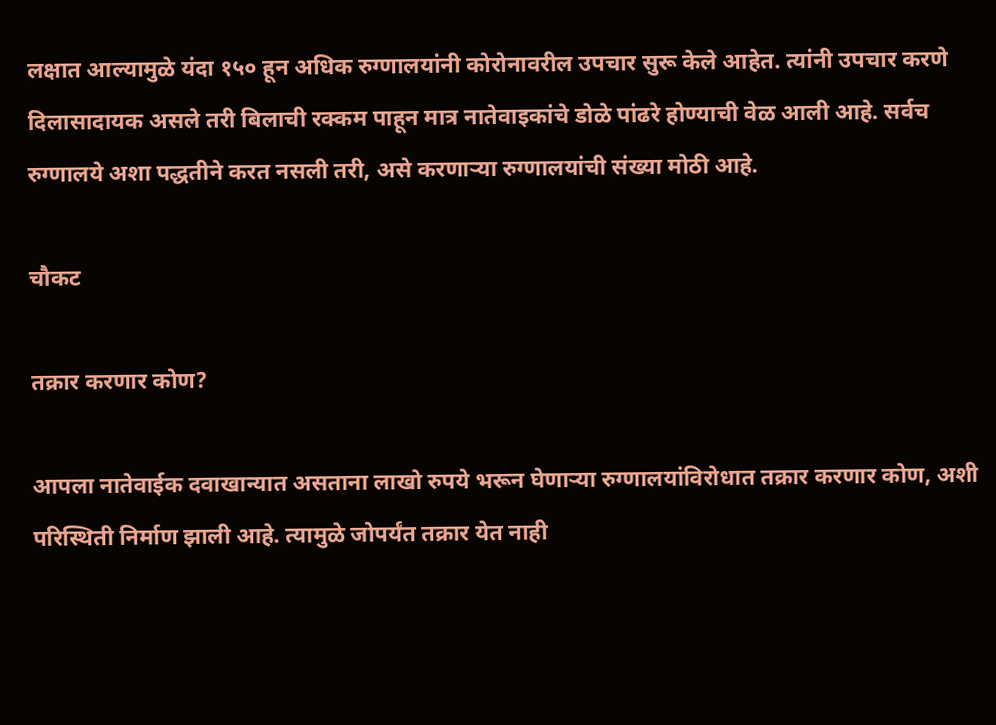लक्षात आल्यामुळे यंदा १५० हून अधिक रुग्णालयांनी कोरोनावरील उपचार सुरू केले आहेत. त्यांनी उपचार करणे दिलासादायक असले तरी बिलाची रक्कम पाहून मात्र नातेवाइकांचे डोळे पांढरे होण्याची वेळ आली आहे. सर्वच रुग्णालये अशा पद्धतीने करत नसली तरी, असे करणाऱ्या रुग्णालयांची संख्या मोठी आहे.

चौकट

तक्रार करणार कोण?

आपला नातेवाईक दवाखान्यात असताना लाखो रुपये भरून घेणाऱ्या रुग्णालयांविरोधात तक्रार करणार कोण, अशी परिस्थिती निर्माण झाली आहे. त्यामुळे जोपर्यंत तक्रार येत नाही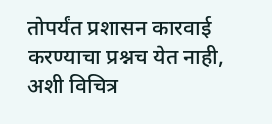तोपर्यंत प्रशासन कारवाई करण्याचा प्रश्नच येत नाही, अशी विचित्र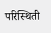परिस्थिती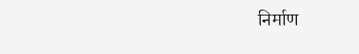निर्माण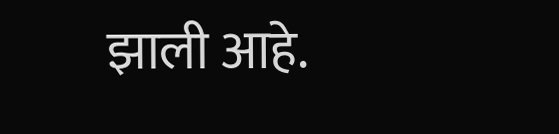झाली आहे.